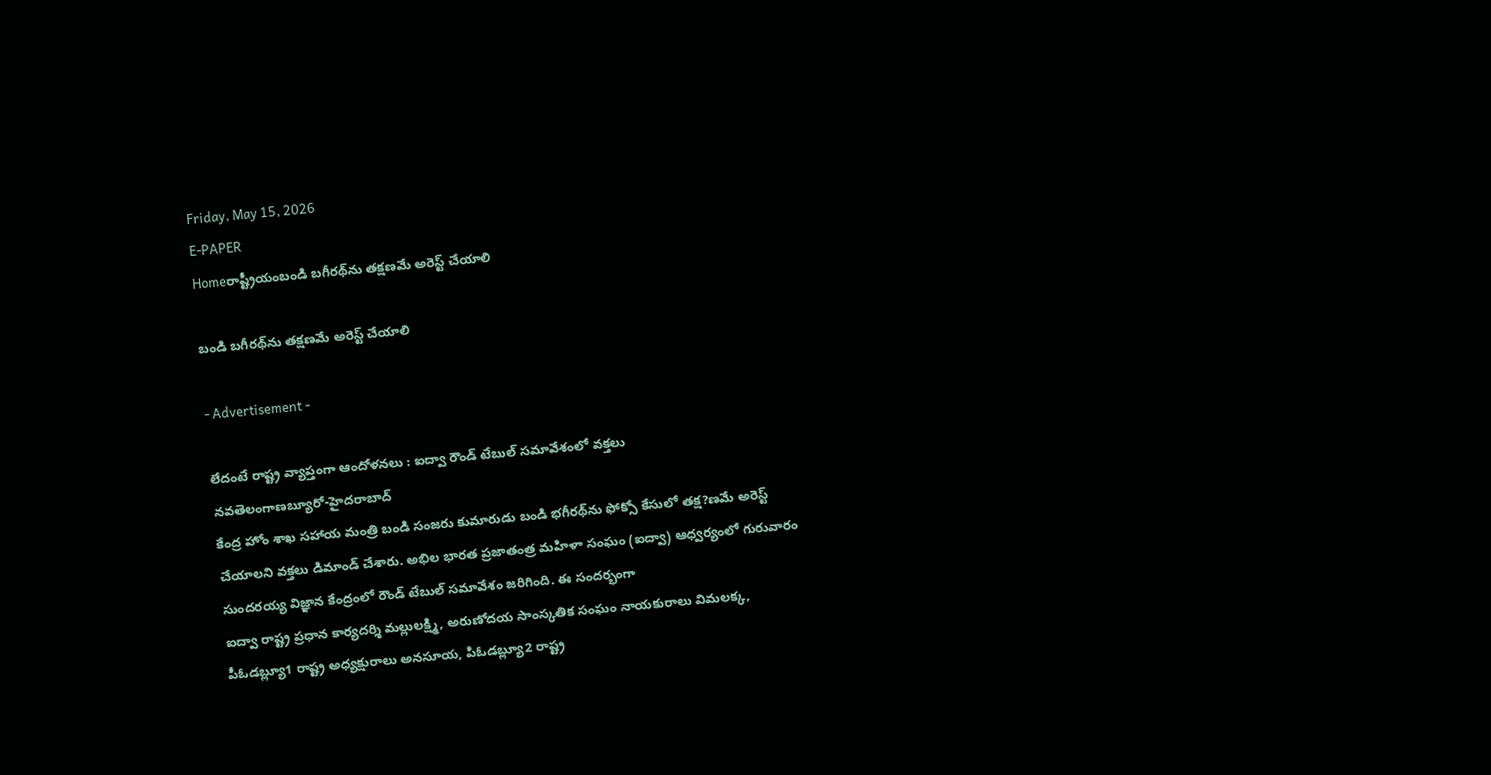Friday, May 15, 2026
E-PAPER
Homeరాష్ట్రీయంబండి బగీరథ్‌ను తక్షణమే అరెస్ట్‌ చేయాలి

బండి బగీరథ్‌ను తక్షణమే అరెస్ట్‌ చేయాలి

- Advertisement -

లేదంటే రాష్ట్ర వ్యాప్తంగా ఆందోళనలు : ఐద్వా రౌండ్‌ టేబుల్‌ సమావేశంలో వక్తలు
నవతెలంగాణబ్యూరో-హైదరాబాద్‌
కేంద్ర హోం శాఖ సహాయ మంత్రి బండి సంజరు కుమారుడు బండి భగీరథ్‌ను ఫోక్సో కేసులో తక్ష?ణమే అరెస్ట్‌ చేయాలని వక్తలు డిమాండ్‌ చేశారు. అభిల భారత ప్రజాతంత్ర మహిళా సంఘం (ఐద్వా) ఆధ్వర్యంలో గురువారం సుందరయ్య విజ్ఞాన కేంద్రంలో రౌండ్‌ టేబుల్‌ సమావేశం జరిగింది. ఈ సందర్భంగా
ఐద్వా రాష్ట్ర ప్రధాన కార్యదర్శి మల్లులక్ష్మి, అరుణోదయ సాంస్కతిక సంఘం నాయకురాలు విమలక్క, పీఓడబ్ల్యూ1 రాష్ట్ర అధ్యక్షురాలు అనసూయ, పిఓడబ్ల్యూ2 రాష్ట్ర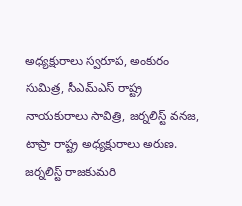అధ్యక్షురాలు స్వరూప, అంకురం సుమిత్ర, సీఎమ్‌ఎస్‌ రాష్ట్ర నాయకురాలు సావిత్రి, జర్నలిస్ట్‌ వనజ, టాప్రా రాష్ట్ర అధ్యక్షురాలు అరుణ. జర్నలిస్ట్‌ రాజకుమరి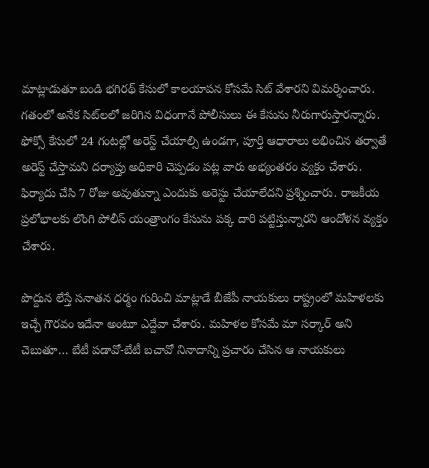మాట్లాడుతూ బండి భగిరథ్‌ కేసులో కాలయాపన కోసమే సిట్‌ వేశారని విమర్శించారు. గతంలో అనేక సిట్‌లలో జరిగిన విధంగానే పోలీసులు ఈ కేసును నీరుగారుస్తారన్నారు. ఫోక్సో కేసులో 24 గంటల్లో అరెస్ట్‌ చేయాల్సి ఉండగా, పూర్తి ఆధారాలు లభించిన తర్వాతే అరెస్ట్‌ చేస్తామని దర్యాప్తు అధికారి చెప్పడం పట్ల వారు అభ్యంతరం వ్యక్తం చేశారు. ఫిర్యాదు చేసి 7 రోజు అవుతున్నా ఎందుకు అరెస్టు చేయాలేదని ప్రశ్నించారు. రాజకీయ ప్రలోభాలకు లొంగి పోలీస్‌ యంత్రాంగం కేసును పక్క దారి పట్టిస్తున్నారని ఆందోళన వ్యక్తం చేశారు.

పొద్దున లేస్తే సనాతన ధర్మం గురించి మాట్లాడే బీజేపీ నాయకులు రాష్ట్రంలో మహిళలకు ఇచ్చే గౌరవం ఇదేనా అంటూ ఎద్దేవా చేశారు. మహిళల కోసమే మా సర్కార్‌ అని చెబుతూ… బేటీ పడావో-బేటీ బచావో నినాదాన్ని ప్రచారం చేసిన ఆ నాయకులు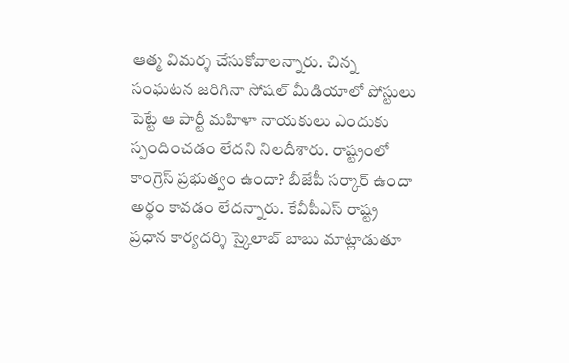ఆత్మ విమర్శ చేసుకోవాలన్నారు. చిన్న సంఘటన జరిగినా సోషల్‌ మీడియాలో పోస్టులు పెట్టే ఆ పార్టీ మహిళా నాయకులు ఎందుకు స్పందించడం లేదని నిలదీశారు. రాష్ట్రంలో కాంగ్రెస్‌ ప్రభుత్వం ఉందా? బీజేపీ సర్కార్‌ ఉందా అర్థం కావడం లేదన్నారు. కేవీపీఎస్‌ రాష్ట్ర ప్రధాన కార్యదర్శి స్కైలాబ్‌ బాబు మాట్లాడుతూ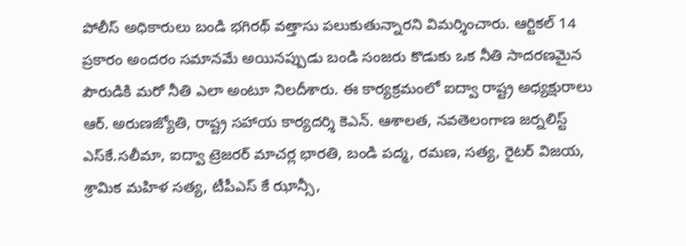పోలీస్‌ అధికారులు బండి భగిరథ్‌ వత్తాసు పలుకుతున్నారని విమర్శించారు. ఆర్టికల్‌ 14 ప్రకారం అందరం సమానమే అయినప్పుడు బండి సంజరు కొడుకు ఒక నీతి సాదరణమైన పౌరుడికి మరో నీతి ఎలా అంటూ నిలదీశారు. ఈ కార్యక్రమంలో ఐద్వా రాష్ట్ర అధ్యక్షురాలు ఆర్‌. అరుణజ్యోతి, రాష్ట్ర సహాయ కార్యదర్శి కెఎన్‌. ఆశాలత, నవతెలంగాణ జర్నలిస్ట్‌ ఎస్‌కే.సలీమా, ఐద్వా ట్రెజరర్‌ మాచర్ల భారతి, బండి పద్మ, రమణ, సత్య, రైటర్‌ విజయ, శ్రామిక మహిళ సత్య, టీపీఎస్‌ కే ఝాన్సీ,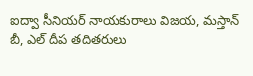ఐద్వా సీనియర్‌ నాయకురాలు విజయ, మస్తాన్‌ బీ, ఎల్‌ దీప తదితరులు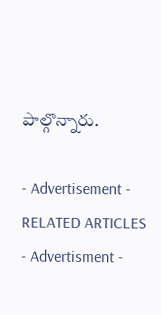పాల్గొన్నారు.

- Advertisement -
RELATED ARTICLES
- Advertisment -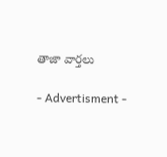తాజా వార్తలు

- Advertisment -